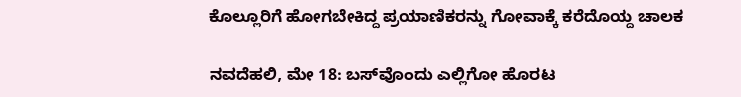ಕೊಲ್ಲೂರಿಗೆ ಹೋಗಬೇಕಿದ್ದ ಪ್ರಯಾಣಿಕರನ್ನು ಗೋವಾಕ್ಕೆ ಕರೆದೊಯ್ದ ಚಾಲಕ

ನವದೆಹಲಿ, ಮೇ 18: ಬಸ್‌ವೊಂದು ಎಲ್ಲಿಗೋ ಹೊರಟ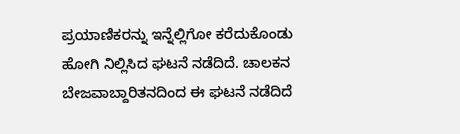ಪ್ರಯಾಣಿಕರನ್ನು ಇನ್ನೆಲ್ಲಿಗೋ ಕರೆದುಕೊಂಡು ಹೋಗಿ ನಿಲ್ಲಿಸಿದ ಘಟನೆ ನಡೆದಿದೆ. ಚಾಲಕನ ಬೇಜವಾಬ್ದಾರಿತನದಿಂದ ಈ ಘಟನೆ ನಡೆದಿದೆ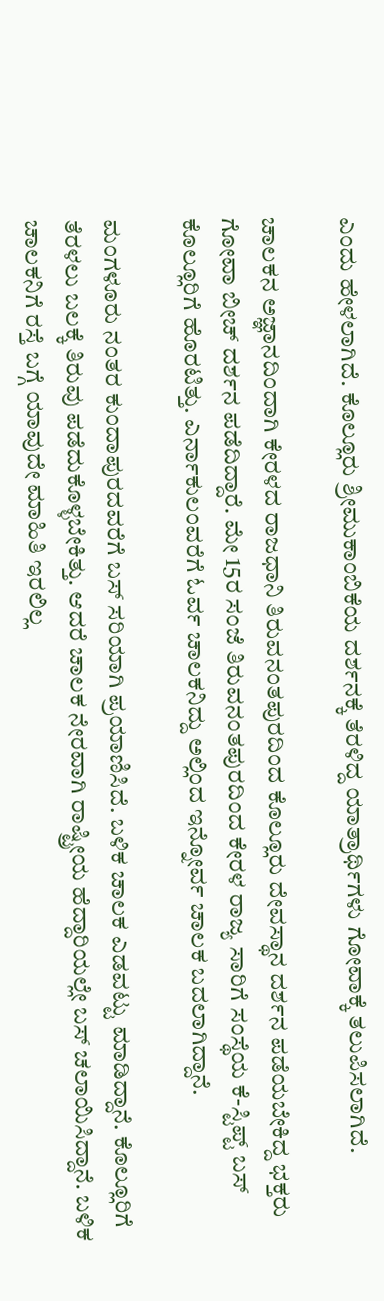ಎಂದು ಹೇಳಲಾಗಿದೆ. ಕೊಲ್ಲೂರು ಶ್ರೀಮುಕಾಂಬಿಕೆಯ ದರ್ಶನಕ್ಕೆ ತೆರಳಿದ್ದ ಯಾತ್ರಾರ್ಥಿಗಳು ಗೋವಾಕ್ಕೆ ತಲುಪಿಸಲಾಗಿದೆ.

ಚಾಲಕನ ಅಜ್ಞಾನದಿಂದಾಗಿ ಕೇರಳದ ರಾಜಧಾನಿ ತಿರುವನಂತಪುರದಿಂದ ಕೊಲ್ಲೂರು ದೇವಸ್ಥಾನ ದರ್ಶನ ಪಡೆಯಬೇಕಿದ್ದ ಭಕ್ತರು ಗೋವಾ ಬೀಚ್ ದರ್ಶನ ಪಡೆದಿದ್ದಾರೆ. ಮೇ 15ರ ಸಂಜೆ ತಿರುವನಂತಪುರದಿಂದ ಕೇರಳ ರಾಜ್ಯ ಸಾರಿಗೆ ಸಂಸ್ಥೆಯ ಕೆ-ಸ್ಟಿಪ್ಟ್ ಬಸ್ ಕೊಲ್ಲೂರಿಗೆ ಹೊರಟಿತ್ತು. ಎರ್ನಾಕುಲಂವರೆಗೆ ಓರ್ವ ಚಾಲಕನಿದ್ದು ಅಲ್ಲಿಂದ ಇನ್ನೋರ್ವ ಚಾಲಕ ಬದಲಾಗಿದ್ದಾನೆ.

ಮಂಗಳೂರು ನಂತರ ಕುಂದಾಪುರದವರೆಗೆ ಬಸ್ ಸರಿಯಾಗಿ ಪ್ರಯಾಣಿಸಿದೆ. ಬಳಿಕ ಚಾಲಕ ಎಡವಟ್ಟು ಮಾಡಿದ್ದಾನೆ. ಕೊಲ್ಲೂರಿಗೆ ತೆರಳಲು ಬಲಕ್ಕೆ ತಿರುವು ಪಡೆದುಕೊಳ್ಳಬೇಕಿತ್ತು. ಆದರೆ ಚಾಲಕ ನೇರವಾಗಿ ರಾಷ್ಟ್ರೀಯ ಹೆದ್ದಾರಿಯಲ್ಲೇ ಬಸ್ ಚಲಾಯಿಸಿದ್ದಾನೆ. ಬಳಿಕ ಚಾಲಕನಿಗೆ ರಸ್ತೆ ಬಗ್ಗೆ ಯಾವುದೇ ಮಾಹಿತಿ ಇರಲಿಲ್ಲ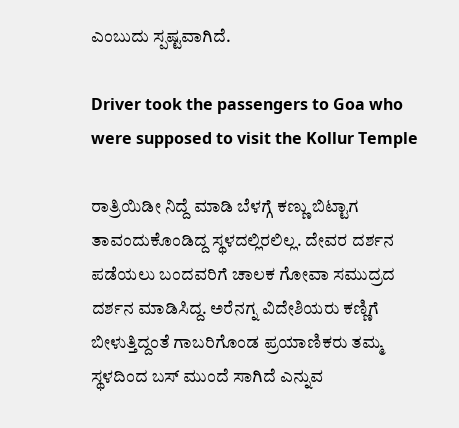ಎಂಬುದು ಸ್ಪಷ್ಟವಾಗಿದೆ.

Driver took the passengers to Goa who were supposed to visit the Kollur Temple

ರಾತ್ರಿಯಿಡೀ ನಿದ್ದೆ ಮಾಡಿ ಬೆಳಗ್ಗೆ ಕಣ್ಣು ಬಿಟ್ಟಾಗ ತಾವಂದುಕೊಂಡಿದ್ದ ಸ್ಥಳದಲ್ಲಿರಲಿಲ್ಲ. ದೇವರ ದರ್ಶನ ಪಡೆಯಲು ಬಂದವರಿಗೆ ಚಾಲಕ ಗೋವಾ ಸಮುದ್ರದ ದರ್ಶನ ಮಾಡಿಸಿದ್ದ. ಅರೆನಗ್ನ ವಿದೇಶಿಯರು ಕಣ್ಣಿಗೆ ಬೀಳುತ್ತಿದ್ದಂತೆ ಗಾಬರಿಗೊಂಡ ಪ್ರಯಾಣಿಕರು ತಮ್ಮ ಸ್ಥಳದಿಂದ ಬಸ್ ಮುಂದೆ ಸಾಗಿದೆ ಎನ್ನುವ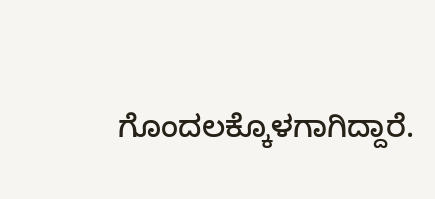ಗೊಂದಲಕ್ಕೊಳಗಾಗಿದ್ದಾರೆ.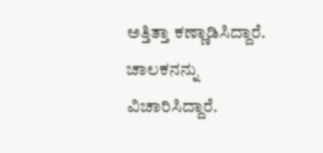ಅತ್ತಿತ್ತಾ ಕಣ್ಣಾಡಿಸಿದ್ದಾರೆ. ಚಾಲಕನನ್ನು ವಿಚಾರಿಸಿದ್ದಾರೆ.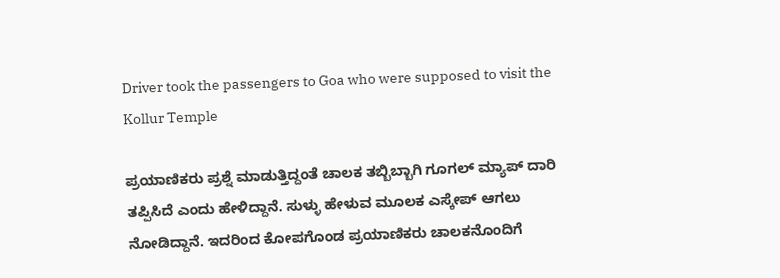Driver took the passengers to Goa who were supposed to visit the Kollur Temple

ಪ್ರಯಾಣಿಕರು ಪ್ರಶ್ನೆ ಮಾಡುತ್ತಿದ್ದಂತೆ ಚಾಲಕ ತಬ್ಬಿಬ್ಬಾಗಿ ಗೂಗಲ್ ಮ್ಯಾಪ್ ದಾರಿ ತಪ್ಪಿಸಿದೆ ಎಂದು ಹೇಳಿದ್ದಾನೆ. ಸುಳ್ಳು ಹೇಳುವ ಮೂಲಕ ಎಸ್ಕೇಪ್ ಆಗಲು ನೋಡಿದ್ದಾನೆ. ಇದರಿಂದ ಕೋಪಗೊಂಡ ಪ್ರಯಾಣಿಕರು ಚಾಲಕನೊಂದಿಗೆ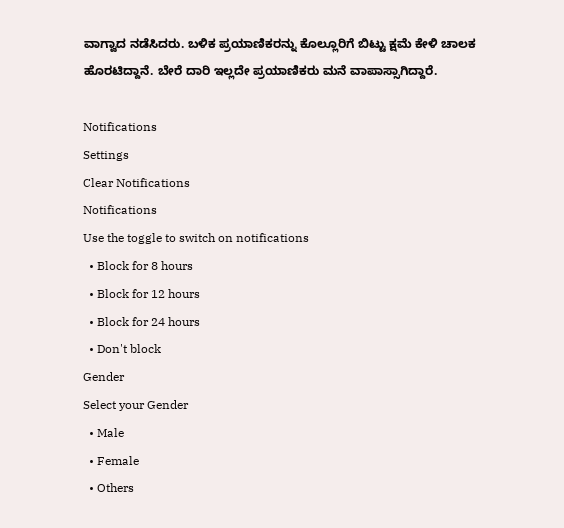ವಾಗ್ವಾದ ನಡೆಸಿದರು. ಬಳಿಕ ಪ್ರಯಾಣಿಕರನ್ನು ಕೊಲ್ಲೂರಿಗೆ ಬಿಟ್ಟು ಕ್ಷಮೆ ಕೇಳಿ ಚಾಲಕ ಹೊರಟಿದ್ದಾನೆ. ಬೇರೆ ದಾರಿ ಇಲ್ಲದೇ ಪ್ರಯಾಣಿಕರು ಮನೆ ವಾಪಾಸ್ಸಾಗಿದ್ದಾರೆ.

Notifications
Settings
Clear Notifications
Notifications
Use the toggle to switch on notifications
  • Block for 8 hours
  • Block for 12 hours
  • Block for 24 hours
  • Don't block
Gender
Select your Gender
  • Male
  • Female
  • Others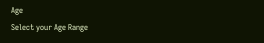Age
Select your Age Range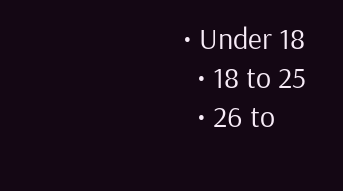• Under 18
  • 18 to 25
  • 26 to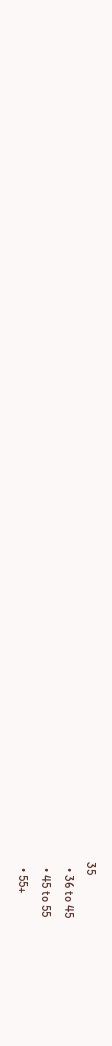35
  • 36 to 45
  • 45 to 55
  • 55+